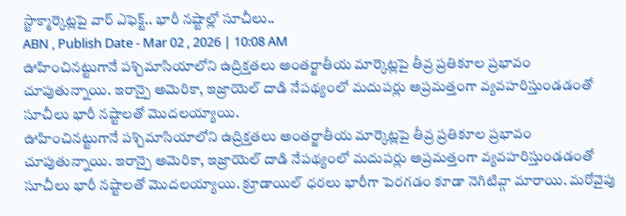స్టాక్మార్కెట్లపై వార్ ఎఫెక్ట్.. భారీ నష్టాల్లో సూచీలు..
ABN , Publish Date - Mar 02 , 2026 | 10:08 AM
ఊహించినట్టుగానే పశ్చిమాసియాలోని ఉద్రిక్తతలు అంతర్జాతీయ మార్కెట్లపై తీవ్ర ప్రతికూల ప్రభావం చూపుతున్నాయి. ఇరాన్పై అమెరికా, ఇజ్రాయెల్ దాడి నేపథ్యంలో మదుపర్లు అప్రమత్తంగా వ్యవహరిస్తుండడంతో సూచీలు భారీ నష్టాలతో మొదలయ్యాయి.
ఊహించినట్టుగానే పశ్చిమాసియాలోని ఉద్రిక్తతలు అంతర్జాతీయ మార్కెట్లపై తీవ్ర ప్రతికూల ప్రభావం చూపుతున్నాయి. ఇరాన్పై అమెరికా, ఇజ్రాయెల్ దాడి నేపథ్యంలో మదుపర్లు అప్రమత్తంగా వ్యవహరిస్తుండడంతో సూచీలు భారీ నష్టాలతో మొదలయ్యాయి. క్రూడాయిల్ ధరలు భారీగా పెరగడం కూడా నెగిటివ్గా మారాయి. మరోవైపు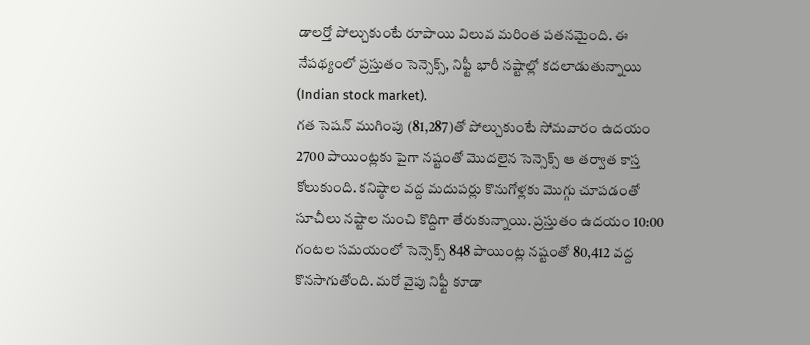డాలర్తో పోల్చుకుంటే రూపాయి విలువ మరింత పతనమైంది. ఈ నేపథ్యంలో ప్రస్తుతం సెన్సెక్స్, నిఫ్టీ భారీ నష్టాల్లో కదలాడుతున్నాయి (Indian stock market).
గత సెషన్ ముగింపు (81,287)తో పోల్చుకుంటే సోమవారం ఉదయం 2700 పాయింట్లకు పైగా నష్టంతో మొదలైన సెన్సెక్స్ ఆ తర్వాత కాస్త కోలుకుంది. కనిష్ఠాల వద్ద మదుపర్లు కొనుగోళ్లకు మొగ్గు చూపడంతో సూచీలు నష్టాల నుంచి కొద్దిగా తేరుకున్నాయి. ప్రస్తుతం ఉదయం 10:00 గంటల సమయంలో సెన్సెక్స్ 848 పాయింట్ల నష్టంతో 80,412 వద్ద కొనసాగుతోంది. మరో వైపు నిఫ్టీ కూడా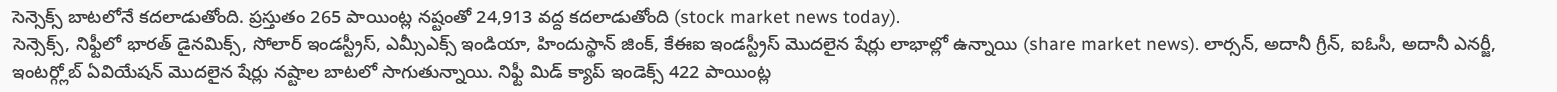సెన్సెక్స్ బాటలోనే కదలాడుతోంది. ప్రస్తుతం 265 పాయింట్ల నష్టంతో 24,913 వద్ద కదలాడుతోంది (stock market news today).
సెన్సెక్స్, నిఫ్టీలో భారత్ డైనమిక్స్, సోలార్ ఇండస్ట్రీస్, ఎమ్సీఎక్స్ ఇండియా, హిందుస్థాన్ జింక్, కేఈఐ ఇండస్ట్రీస్ మొదలైన షేర్లు లాభాల్లో ఉన్నాయి (share market news). లార్సన్, అదానీ గ్రీన్, ఐఓసీ, అదానీ ఎనర్జీ, ఇంటర్గ్లోబ్ ఏవియేషన్ మొదలైన షేర్లు నష్టాల బాటలో సాగుతున్నాయి. నిఫ్టీ మిడ్ క్యాప్ ఇండెక్స్ 422 పాయింట్ల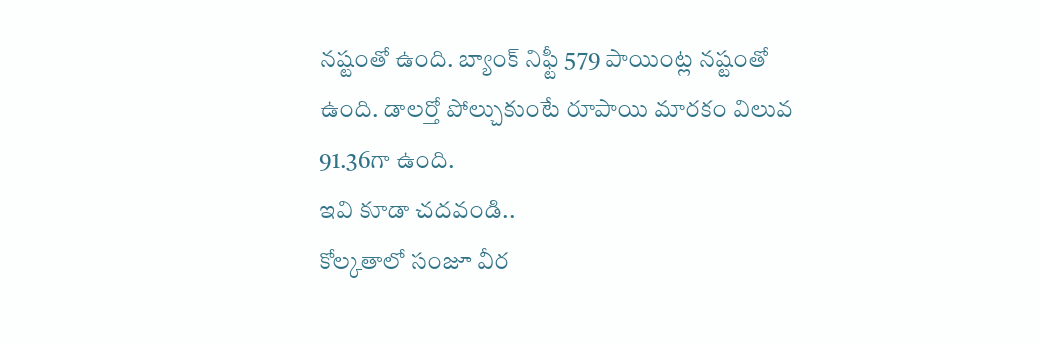నష్టంతో ఉంది. బ్యాంక్ నిఫ్టీ 579 పాయింట్ల నష్టంతో ఉంది. డాలర్తో పోల్చుకుంటే రూపాయి మారకం విలువ 91.36గా ఉంది.
ఇవి కూడా చదవండి..
కోల్కతాలో సంజూ వీర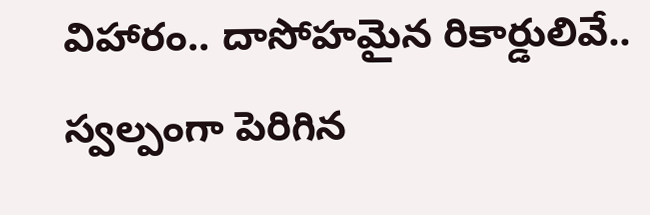విహారం.. దాసోహమైన రికార్డులివే..
స్వల్పంగా పెరిగిన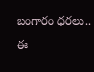బంగారం ధరలు.. ఈ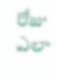రోజు ఎలా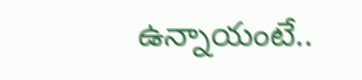ఉన్నాయంటే..